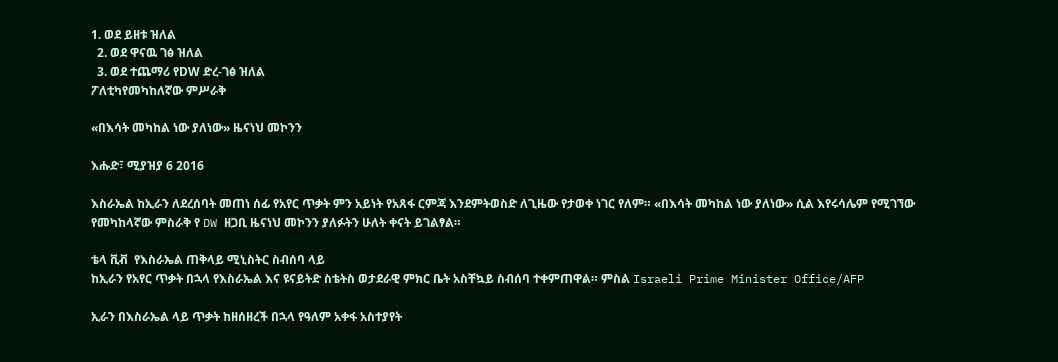1. ወደ ይዘቱ ዝለል
  2. ወደ ዋናዉ ገፅ ዝለል
  3. ወደ ተጨማሪ የDW ድረ-ገፅ ዝለል
ፖለቲካየመካከለኛው ምሥራቅ

«በእሳት መካከል ነው ያለነው» ዜናነህ መኮንን

እሑድ፣ ሚያዝያ 6 2016

እስራኤል ከኢራን ለደረሰባት መጠነ ሰፊ የአየር ጥቃት ምን አይነት የአጸፋ ርምጃ እንደምትወስድ ለጊዜው የታወቀ ነገር የለም። «በእሳት መካከል ነው ያለነው» ሲል እየሩሳሌም የሚገኘው የመካከላኛው ምስራቅ የ DW ዘጋቢ ዜናነህ መኮንን ያለፉትን ሁለት ቀናት ይገልፃል።

ቴላ ቪቭ  የእስራኤል ጠቅላይ ሚኒስትር ስብሰባ ላይ
ከኢራን የአየር ጥቃት በኋላ የእስራኤል እና ዩናይትድ ስቴትስ ወታደራዊ ምክር ቤት አስቸኳይ ስብሰባ ተቀምጠዋል። ምስል Israeli Prime Minister Office/AFP

ኢራን በእስራኤል ላይ ጥቃት ከዘሰዘረች በኋላ የዓለም አቀፋ አስተያየት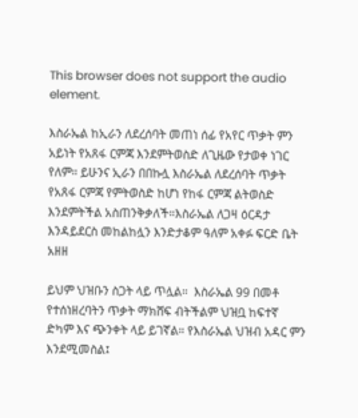This browser does not support the audio element.

እስራኤል ከኢራን ለደረሰባት መጠነ ሰፊ የአየር ጥቃት ምን አይነት የአጸፋ ርምጃ እንደምትወስድ ለጊዜው የታወቀ ነገር የለም። ይሁንና ኢራን በበኩሏ እስራኤል ለደረሰባት ጥቃት የአጸፋ ርምጃ የምትወስድ ከሆነ የከፋ ርምጃ ልትወስድ እንደምትችል አስጠንቅቃለች።እስራኤል ለጋዛ ዕርዳታ እንዳይደርስ መከልከሏን እንድታቆም ዓለም አቀፉ ፍርድ ቤት አዘዘ

ይህም ህዝቡን ስጋት ላይ ጥሏል።  እስራኤል 99 በመቶ የተሰነዘረባትን ጥቃት ማክሸፍ ብትችልም ህዝቧ ከፍተኛ ድካም እና ጭንቀት ላይ ይገኛል። የእስራኤል ህዝብ አዳር ምን እንደሚመስል፤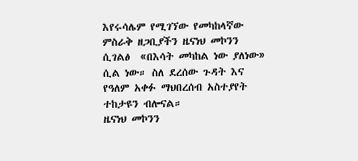እየሩሳሌም የሚገኘው የመካከላኛው ምስራቅ ዘጋቢያችን ዜናነህ መኮንን ሲገልፅ  «በእሳት መካከል ነው ያለነው» ሲል ነው። ስለ ደረሰው ጉዳት እና የዓለም አቀፉ ማህበረሰብ አስተያየት ተከታዩን ብሎናል።
ዜናነህ መኮንን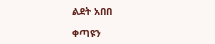ልደት አበበ

ቀጣዩን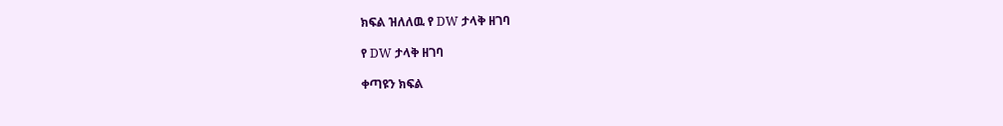ክፍል ዝለለዉ የ DW ታላቅ ዘገባ

የ DW ታላቅ ዘገባ

ቀጣዩን ክፍል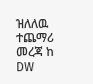ዝለለዉ ተጨማሪ መረጃ ከ DW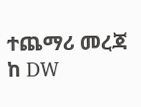ተጨማሪ መረጃ ከ DW